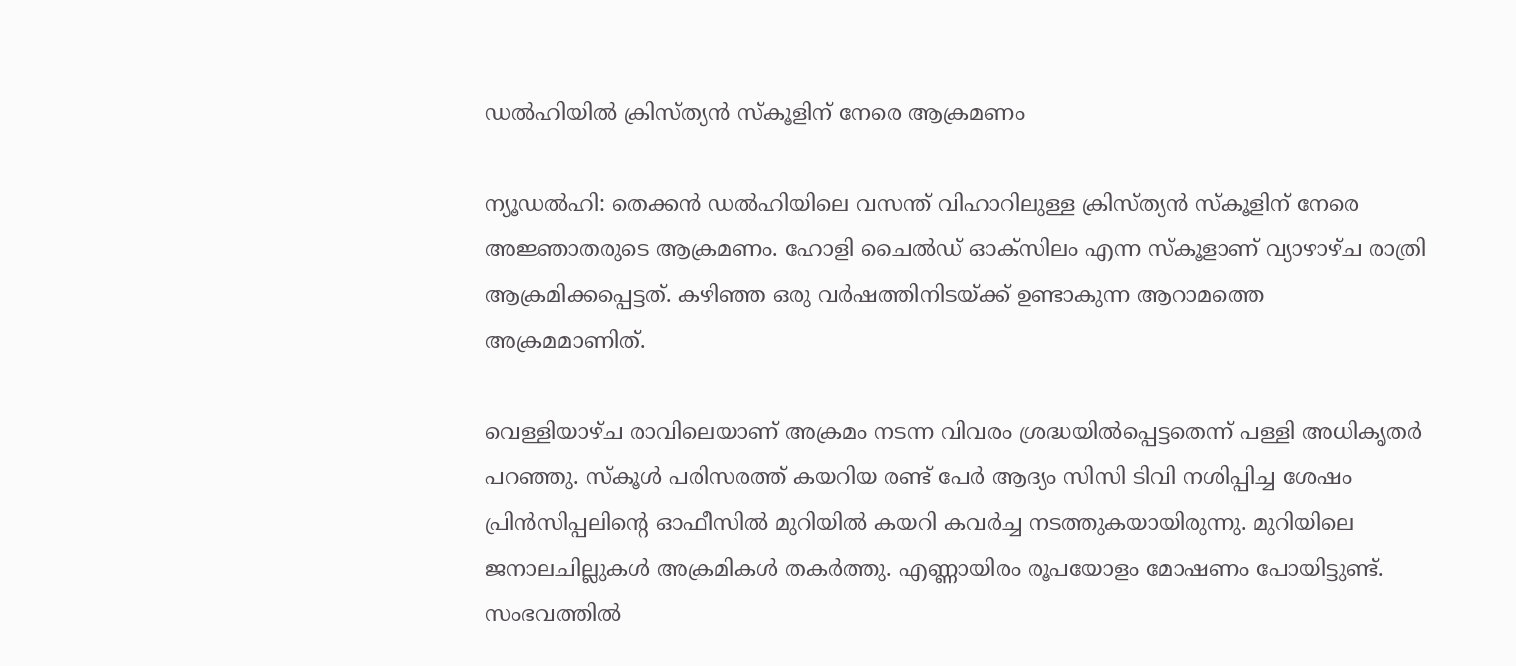ഡല്‍ഹിയില്‍ ക്രിസ്ത്യന്‍ സ്‌കൂളിന് നേരെ ആക്രമണം

ന്യൂഡല്‍ഹി: തെക്കന്‍ ഡല്‍ഹിയിലെ വസന്ത് വിഹാറിലുള്ള ക്രിസ്ത്യന്‍ സ്‌കൂളിന് നേരെ അജ്ഞാതരുടെ ആക്രമണം. ഹോളി ചൈല്‍ഡ് ഓക്‌സിലം എന്ന സ്‌കൂളാണ് വ്യാഴാഴ്ച രാത്രി ആക്രമിക്കപ്പെട്ടത്. കഴിഞ്ഞ ഒരു വര്‍ഷത്തിനിടയ്ക്ക് ഉണ്ടാകുന്ന ആറാമത്തെ അക്രമമാണിത്.

വെള്ളിയാഴ്ച രാവിലെയാണ് അക്രമം നടന്ന വിവരം ശ്രദ്ധയില്‍പ്പെട്ടതെന്ന് പള്ളി അധികൃതര്‍ പറഞ്ഞു. സ്‌കൂള്‍ പരിസരത്ത് കയറിയ രണ്ട് പേര്‍ ആദ്യം സിസി ടിവി നശിപ്പിച്ച ശേഷം പ്രിന്‍സിപ്പലിന്റെ ഓഫീസില്‍ മുറിയില്‍ കയറി കവര്‍ച്ച നടത്തുകയായിരുന്നു. മുറിയിലെ ജനാലചില്ലുകള്‍ അക്രമികള്‍ തകര്‍ത്തു. എണ്ണായിരം രൂപയോളം മോഷണം പോയിട്ടുണ്ട്. സംഭവത്തില്‍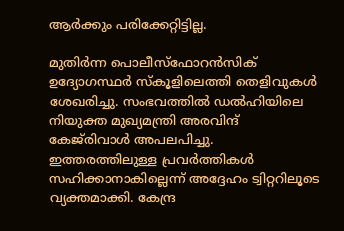ആര്‍ക്കും പരിക്കേറ്റിട്ടില്ല.

മുതിര്‍ന്ന പൊലീസ്‌ഫോറന്‍സിക് ഉദ്യോഗസ്ഥര്‍ സ്‌കൂളിലെത്തി തെളിവുകള്‍ ശേഖരിച്ചു. സംഭവത്തില്‍ ഡല്‍ഹിയിലെ നിയുക്ത മുഖ്യമന്ത്രി അരവിന്ദ് കേജ്‌രിവാള്‍ അപലപിച്ചു. ഇത്തരത്തിലുള്ള പ്രവര്‍ത്തികള്‍ സഹിക്കാനാകില്ലെന്ന് അദ്ദേഹം ട്വിറ്ററിലൂടെ വ്യക്തമാക്കി. കേന്ദ്ര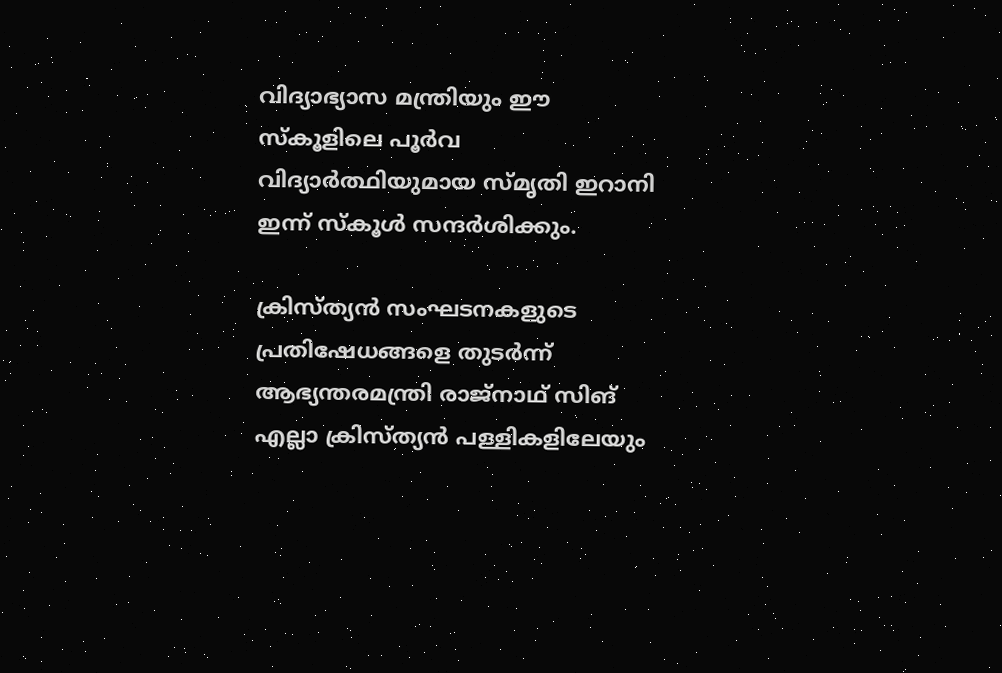വിദ്യാഭ്യാസ മന്ത്രിയും ഈ സ്‌കൂളിലെ പൂര്‍വ വിദ്യാര്‍ത്ഥിയുമായ സ്മൃതി ഇറാനി ഇന്ന് സ്‌കൂള്‍ സന്ദര്‍ശിക്കും.

ക്രിസ്ത്യന്‍ സംഘടനകളുടെ പ്രതിഷേധങ്ങളെ തുടര്‍ന്ന് ആഭ്യന്തരമന്ത്രി രാജ്‌നാഥ് സിങ് എല്ലാ ക്രിസ്ത്യന്‍ പള്ളികളിലേയും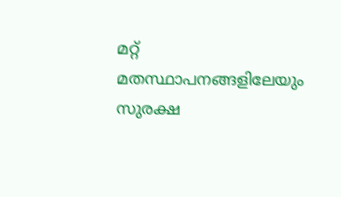മറ്റ് മതസ്ഥാപനങ്ങളിലേയും സുരക്ഷ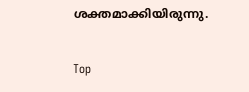ശക്തമാക്കിയിരുന്നു.

Top